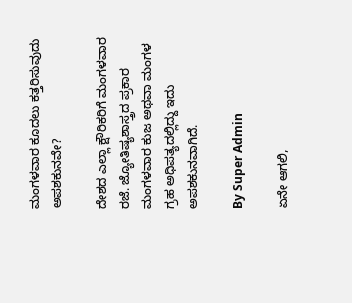ಮಂಗಳವಾರ ಕೂದಲು ಕತ್ತರಿಸುವುದು ಅಪಶಕುನವೇ?

ದೇಶದ ಎಲ್ಲಾ ಕ್ಷೌರಿಕರಿಗೆ ಮಂಗಳವಾರ ರಜೆ. ಜ್ಯೋತಿಷ್ಯಶಾಸ್ತ್ರದ ಪ್ರಕಾರ ಮಂಗಳವಾರ ಕುಜ ಅಥವಾ ಮಂಗಳ ಗ್ರಹ ಅಧಿಪತ್ಯದಲ್ಲಿದ್ದು ಇದು ಅಪಶಕುನವಾಗಿದೆ.

By Super Admin

ಏನೇ ಆಗಲಿ,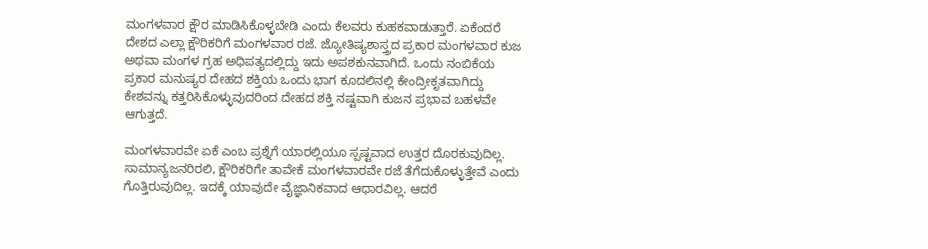ಮಂಗಳವಾರ ಕ್ಷೌರ ಮಾಡಿಸಿಕೊಳ್ಳಬೇಡಿ ಎಂದು ಕೆಲವರು ಕುಹಕವಾಡುತ್ತಾರೆ. ಏಕೆಂದರೆ ದೇಶದ ಎಲ್ಲಾ ಕ್ಷೌರಿಕರಿಗೆ ಮಂಗಳವಾರ ರಜೆ. ಜ್ಯೋತಿಷ್ಯಶಾಸ್ತ್ರದ ಪ್ರಕಾರ ಮಂಗಳವಾರ ಕುಜ ಅಥವಾ ಮಂಗಳ ಗ್ರಹ ಅಧಿಪತ್ಯದಲ್ಲಿದ್ದು ಇದು ಅಪಶಕುನವಾಗಿದೆ. ಒಂದು ನಂಬಿಕೆಯ ಪ್ರಕಾರ ಮನುಷ್ಯರ ದೇಹದ ಶಕ್ತಿಯ ಒಂದು ಭಾಗ ಕೂದಲಿನಲ್ಲಿ ಕೇಂದ್ರೀಕೃತವಾಗಿದ್ದು ಕೇಶವನ್ನು ಕತ್ತರಿಸಿಕೊಳ್ಳುವುದರಿಂದ ದೇಹದ ಶಕ್ತಿ ನಷ್ಟವಾಗಿ ಕುಜನ ಪ್ರಭಾವ ಬಹಳವೇ ಆಗುತ್ತದೆ.

ಮಂಗಳವಾರವೇ ಏಕೆ ಎಂಬ ಪ್ರಶ್ನೆಗೆ ಯಾರಲ್ಲಿಯೂ ಸ್ಪಷ್ಟವಾದ ಉತ್ತರ ದೊರಕುವುದಿಲ್ಲ. ಸಾಮಾನ್ಯಜನರಿರಲಿ, ಕ್ಷೌರಿಕರಿಗೇ ತಾವೇಕೆ ಮಂಗಳವಾರವೇ ರಜೆ ತೆಗೆದುಕೊಳ್ಳುತ್ತೇವೆ ಎಂದು ಗೊತ್ತಿರುವುದಿಲ್ಲ. ಇದಕ್ಕೆ ಯಾವುದೇ ವೈಜ್ಞಾನಿಕವಾದ ಆಧಾರವಿಲ್ಲ. ಆದರೆ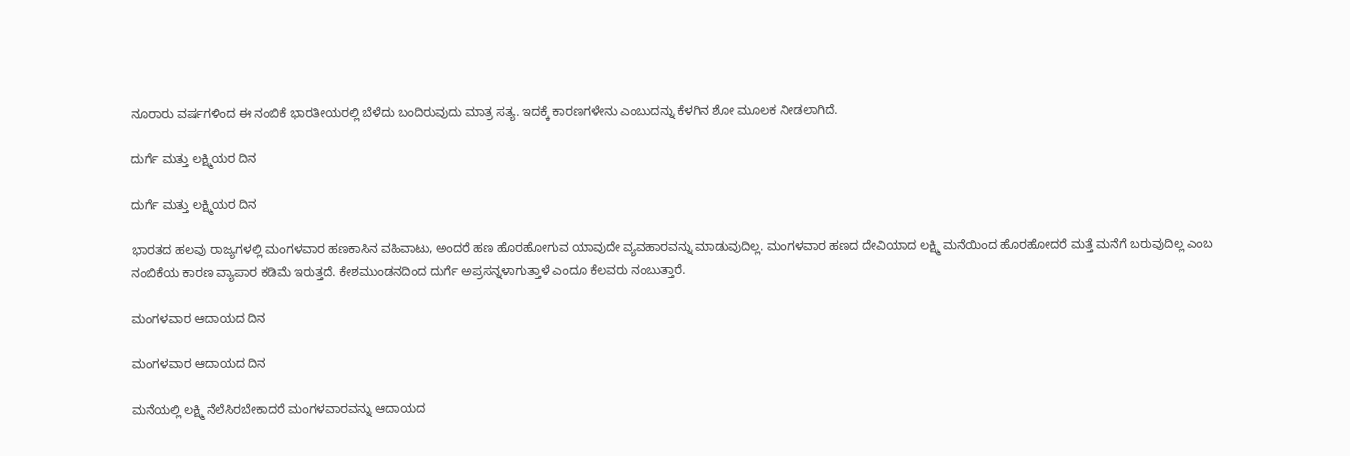ನೂರಾರು ವರ್ಷಗಳಿಂದ ಈ ನಂಬಿಕೆ ಭಾರತೀಯರಲ್ಲಿ ಬೆಳೆದು ಬಂದಿರುವುದು ಮಾತ್ರ ಸತ್ಯ. ಇದಕ್ಕೆ ಕಾರಣಗಳೇನು ಎಂಬುದನ್ನು ಕೆಳಗಿನ ಶೋ ಮೂಲಕ ನೀಡಲಾಗಿದೆ.

ದುರ್ಗೆ ಮತ್ತು ಲಕ್ಷ್ಮಿಯರ ದಿನ

ದುರ್ಗೆ ಮತ್ತು ಲಕ್ಷ್ಮಿಯರ ದಿನ

ಭಾರತದ ಹಲವು ರಾಜ್ಯಗಳಲ್ಲಿ ಮಂಗಳವಾರ ಹಣಕಾಸಿನ ವಹಿವಾಟು, ಅಂದರೆ ಹಣ ಹೊರಹೋಗುವ ಯಾವುದೇ ವ್ಯವಹಾರವನ್ನು ಮಾಡುವುದಿಲ್ಲ. ಮಂಗಳವಾರ ಹಣದ ದೇವಿಯಾದ ಲಕ್ಷ್ಮಿ ಮನೆಯಿಂದ ಹೊರಹೋದರೆ ಮತ್ತೆ ಮನೆಗೆ ಬರುವುದಿಲ್ಲ ಎಂಬ ನಂಬಿಕೆಯ ಕಾರಣ ವ್ಯಾಪಾರ ಕಡಿಮೆ ಇರುತ್ತದೆ. ಕೇಶಮುಂಡನದಿಂದ ದುರ್ಗೆ ಅಪ್ರಸನ್ನಳಾಗುತ್ತಾಳೆ ಎಂದೂ ಕೆಲವರು ನಂಬುತ್ತಾರೆ.

ಮಂಗಳವಾರ ಆದಾಯದ ದಿನ

ಮಂಗಳವಾರ ಆದಾಯದ ದಿನ

ಮನೆಯಲ್ಲಿ ಲಕ್ಷ್ಮಿ ನೆಲೆಸಿರಬೇಕಾದರೆ ಮಂಗಳವಾರವನ್ನು ಆದಾಯದ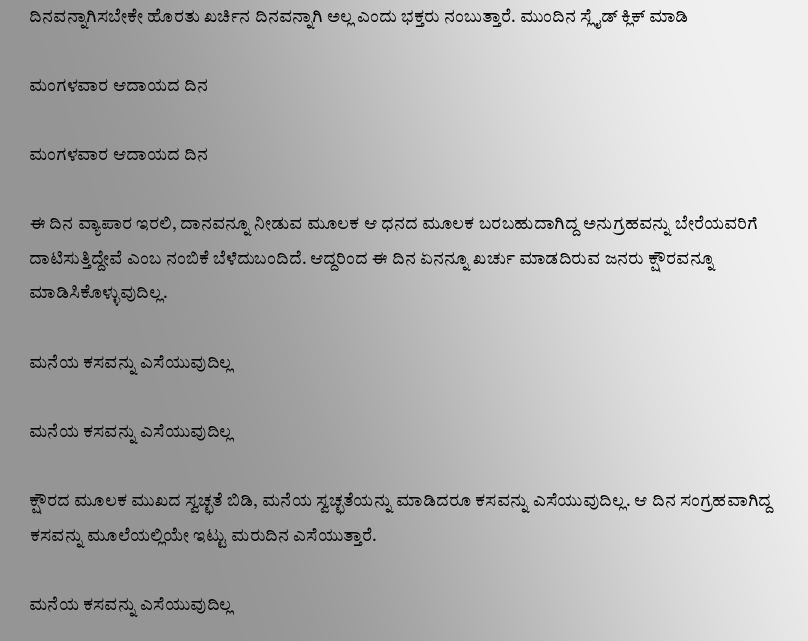ದಿನವನ್ನಾಗಿಸಬೇಕೇ ಹೊರತು ಖರ್ಚಿನ ದಿನವನ್ನಾಗಿ ಅಲ್ಲ ಎಂದು ಭಕ್ತರು ನಂಬುತ್ತಾರೆ. ಮುಂದಿನ ಸ್ಲೈಡ್ ಕ್ಲಿಕ್ ಮಾಡಿ

ಮಂಗಳವಾರ ಆದಾಯದ ದಿನ

ಮಂಗಳವಾರ ಆದಾಯದ ದಿನ

ಈ ದಿನ ವ್ಯಾಪಾರ ಇರಲಿ, ದಾನವನ್ನೂ ನೀಡುವ ಮೂಲಕ ಆ ಧನದ ಮೂಲಕ ಬರಬಹುದಾಗಿದ್ದ ಅನುಗ್ರಹವನ್ನು ಬೇರೆಯವರಿಗೆ ದಾಟಿಸುತ್ತಿದ್ದೇವೆ ಎಂಬ ನಂಬಿಕೆ ಬೆಳೆದುಬಂದಿದೆ. ಆದ್ದರಿಂದ ಈ ದಿನ ಏನನ್ನೂ ಖರ್ಚು ಮಾಡದಿರುವ ಜನರು ಕ್ಷೌರವನ್ನೂ ಮಾಡಿಸಿಕೊಳ್ಳುವುದಿಲ್ಲ.

ಮನೆಯ ಕಸವನ್ನು ಎಸೆಯುವುದಿಲ್ಲ

ಮನೆಯ ಕಸವನ್ನು ಎಸೆಯುವುದಿಲ್ಲ

ಕ್ಷೌರದ ಮೂಲಕ ಮುಖದ ಸ್ವಚ್ಛತೆ ಬಿಡಿ, ಮನೆಯ ಸ್ವಚ್ಛತೆಯನ್ನು ಮಾಡಿದರೂ ಕಸವನ್ನು ಎಸೆಯುವುದಿಲ್ಲ. ಆ ದಿನ ಸಂಗ್ರಹವಾಗಿದ್ದ ಕಸವನ್ನು ಮೂಲೆಯಲ್ಲಿಯೇ ಇಟ್ಟು ಮರುದಿನ ಎಸೆಯುತ್ತಾರೆ.

ಮನೆಯ ಕಸವನ್ನು ಎಸೆಯುವುದಿಲ್ಲ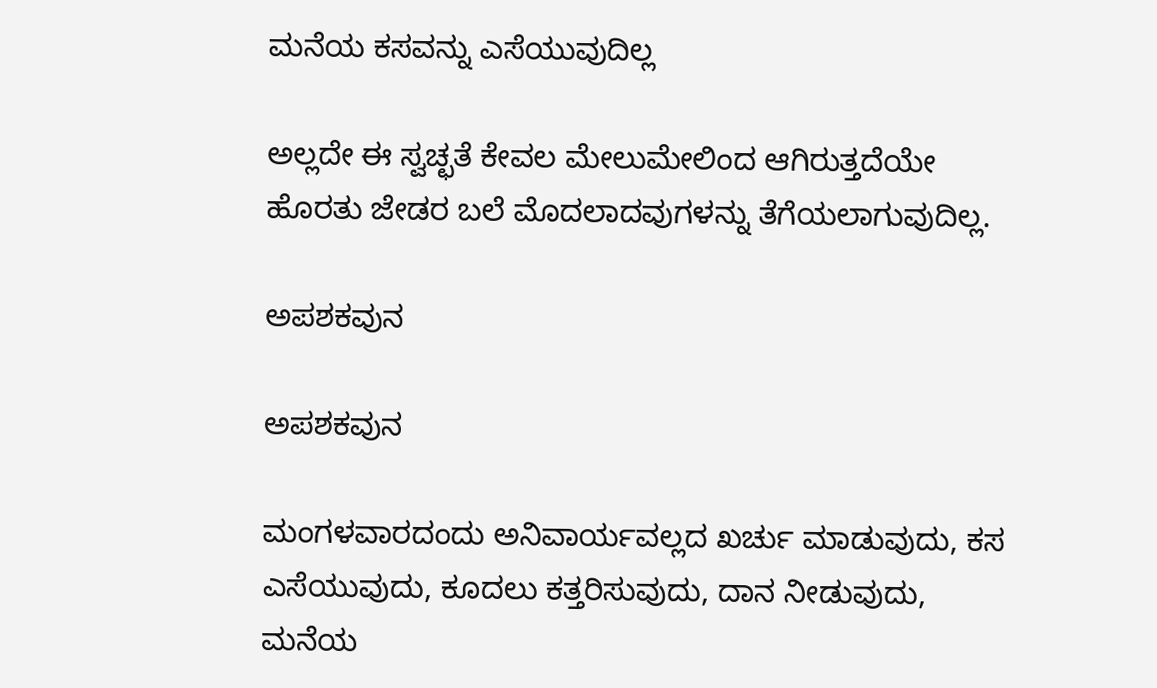ಮನೆಯ ಕಸವನ್ನು ಎಸೆಯುವುದಿಲ್ಲ

ಅಲ್ಲದೇ ಈ ಸ್ವಚ್ಛತೆ ಕೇವಲ ಮೇಲುಮೇಲಿಂದ ಆಗಿರುತ್ತದೆಯೇ ಹೊರತು ಜೇಡರ ಬಲೆ ಮೊದಲಾದವುಗಳನ್ನು ತೆಗೆಯಲಾಗುವುದಿಲ್ಲ.

ಅಪಶಕವುನ

ಅಪಶಕವುನ

ಮಂಗಳವಾರದಂದು ಅನಿವಾರ್ಯವಲ್ಲದ ಖರ್ಚು ಮಾಡುವುದು, ಕಸ ಎಸೆಯುವುದು, ಕೂದಲು ಕತ್ತರಿಸುವುದು, ದಾನ ನೀಡುವುದು, ಮನೆಯ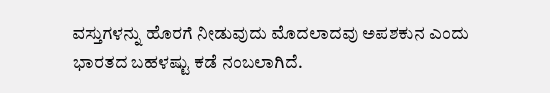ವಸ್ತುಗಳನ್ನು ಹೊರಗೆ ನೀಡುವುದು ಮೊದಲಾದವು ಅಪಶಕುನ ಎಂದು ಭಾರತದ ಬಹಳಷ್ಟು ಕಡೆ ನಂಬಲಾಗಿದೆ.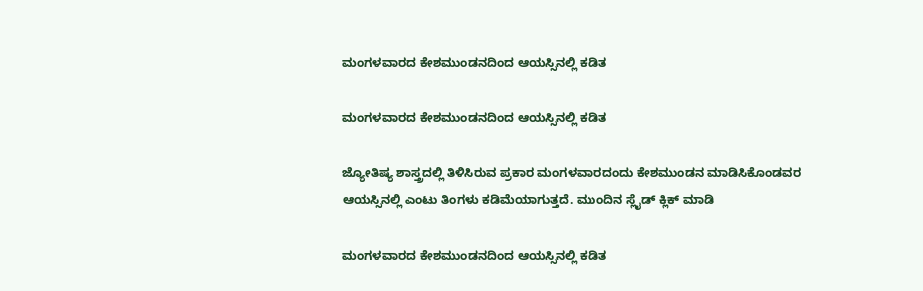ಮಂಗಳವಾರದ ಕೇಶಮುಂಡನದಿಂದ ಆಯಸ್ಸಿನಲ್ಲಿ ಕಡಿತ

ಮಂಗಳವಾರದ ಕೇಶಮುಂಡನದಿಂದ ಆಯಸ್ಸಿನಲ್ಲಿ ಕಡಿತ

ಜ್ಯೋತಿಷ್ಯ ಶಾಸ್ತ್ರದಲ್ಲಿ ತಿಳಿಸಿರುವ ಪ್ರಕಾರ ಮಂಗಳವಾರದಂದು ಕೇಶಮುಂಡನ ಮಾಡಿಸಿಕೊಂಡವರ ಆಯಸ್ಸಿನಲ್ಲಿ ಎಂಟು ತಿಂಗಳು ಕಡಿಮೆಯಾಗುತ್ತದೆ. ಮುಂದಿನ ಸ್ಲೈಡ್ ಕ್ಲಿಕ್ ಮಾಡಿ

ಮಂಗಳವಾರದ ಕೇಶಮುಂಡನದಿಂದ ಆಯಸ್ಸಿನಲ್ಲಿ ಕಡಿತ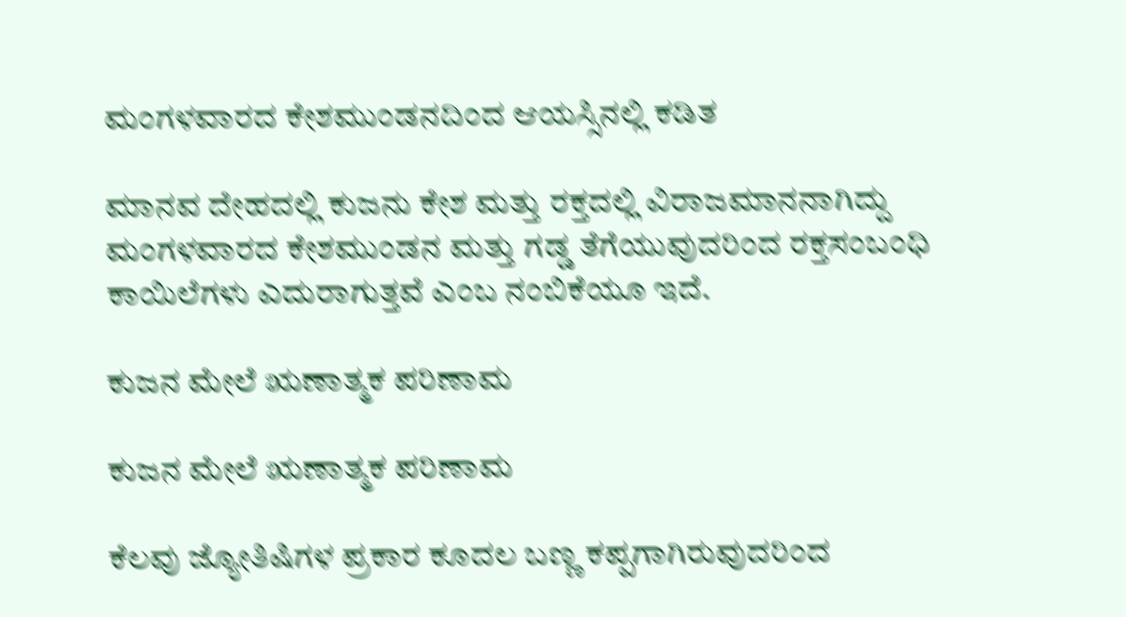ಮಂಗಳವಾರದ ಕೇಶಮುಂಡನದಿಂದ ಆಯಸ್ಸಿನಲ್ಲಿ ಕಡಿತ

ಮಾನವ ದೇಹದಲ್ಲಿ ಕುಜನು ಕೇಶ ಮತ್ತು ರಕ್ತದಲ್ಲಿ ವಿರಾಜಮಾನನಾಗಿದ್ದು ಮಂಗಳವಾರದ ಕೇಶಮುಂಡನ ಮತ್ತು ಗಡ್ಡ ತೆಗೆಯುವುದರಿಂದ ರಕ್ತಸಂಬಂಧಿ ಕಾಯಿಲೆಗಳು ಎದುರಾಗುತ್ತವೆ ಎಂಬ ನಂಬಿಕೆಯೂ ಇದೆ.

ಕುಜನ ಮೇಲೆ ಋಣಾತ್ಮಕ ಪರಿಣಾಮ

ಕುಜನ ಮೇಲೆ ಋಣಾತ್ಮಕ ಪರಿಣಾಮ

ಕೆಲವು ಜ್ಯೋತಿಷಿಗಳ ಪ್ರಕಾರ ಕೂದಲ ಬಣ್ಣ ಕಪ್ಪಗಾಗಿರುವುದರಿಂದ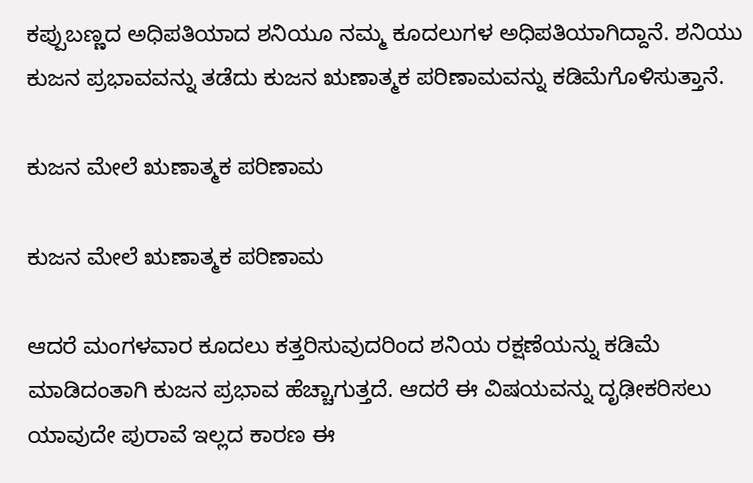ಕಪ್ಪುಬಣ್ಣದ ಅಧಿಪತಿಯಾದ ಶನಿಯೂ ನಮ್ಮ ಕೂದಲುಗಳ ಅಧಿಪತಿಯಾಗಿದ್ದಾನೆ. ಶನಿಯು ಕುಜನ ಪ್ರಭಾವವನ್ನು ತಡೆದು ಕುಜನ ಋಣಾತ್ಮಕ ಪರಿಣಾಮವನ್ನು ಕಡಿಮೆಗೊಳಿಸುತ್ತಾನೆ.

ಕುಜನ ಮೇಲೆ ಋಣಾತ್ಮಕ ಪರಿಣಾಮ

ಕುಜನ ಮೇಲೆ ಋಣಾತ್ಮಕ ಪರಿಣಾಮ

ಆದರೆ ಮಂಗಳವಾರ ಕೂದಲು ಕತ್ತರಿಸುವುದರಿಂದ ಶನಿಯ ರಕ್ಷಣೆಯನ್ನು ಕಡಿಮೆ ಮಾಡಿದಂತಾಗಿ ಕುಜನ ಪ್ರಭಾವ ಹೆಚ್ಚಾಗುತ್ತದೆ. ಆದರೆ ಈ ವಿಷಯವನ್ನು ದೃಢೀಕರಿಸಲು ಯಾವುದೇ ಪುರಾವೆ ಇಲ್ಲದ ಕಾರಣ ಈ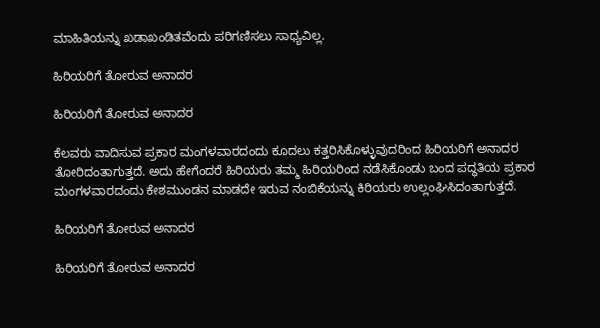ಮಾಹಿತಿಯನ್ನು ಖಡಾಖಂಡಿತವೆಂದು ಪರಿಗಣಿಸಲು ಸಾಧ್ಯವಿಲ್ಲ.

ಹಿರಿಯರಿಗೆ ತೋರುವ ಅನಾದರ

ಹಿರಿಯರಿಗೆ ತೋರುವ ಅನಾದರ

ಕೆಲವರು ವಾದಿಸುವ ಪ್ರಕಾರ ಮಂಗಳವಾರದಂದು ಕೂದಲು ಕತ್ತರಿಸಿಕೊಳ್ಳುವುದರಿಂದ ಹಿರಿಯರಿಗೆ ಅನಾದರ ತೋರಿದಂತಾಗುತ್ತದೆ. ಅದು ಹೇಗೆಂದರೆ ಹಿರಿಯರು ತಮ್ಮ ಹಿರಿಯರಿಂದ ನಡೆಸಿಕೊಂಡು ಬಂದ ಪದ್ಧತಿಯ ಪ್ರಕಾರ ಮಂಗಳವಾರದಂದು ಕೇಶಮುಂಡನ ಮಾಡದೇ ಇರುವ ನಂಬಿಕೆಯನ್ನು ಕಿರಿಯರು ಉಲ್ಲಂಘಿಸಿದಂತಾಗುತ್ತದೆ.

ಹಿರಿಯರಿಗೆ ತೋರುವ ಅನಾದರ

ಹಿರಿಯರಿಗೆ ತೋರುವ ಅನಾದರ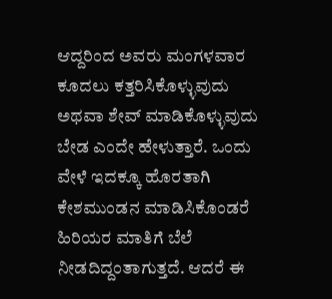ಆದ್ದರಿಂದ ಅವರು ಮಂಗಳವಾರ ಕೂದಲು ಕತ್ತರಿಸಿಕೊಳ್ಳುವುದು ಅಥವಾ ಶೇವ್ ಮಾಡಿಕೊಳ್ಳುವುದು ಬೇಡ ಎಂದೇ ಹೇಳುತ್ತಾರೆ. ಒಂದು ವೇಳೆ ಇದಕ್ಕೂ ಹೊರತಾಗಿ ಕೇಶಮುಂಡನ ಮಾಡಿಸಿಕೊಂಡರೆ ಹಿರಿಯರ ಮಾತಿಗೆ ಬೆಲೆ ನೀಡದಿದ್ದಂತಾಗುತ್ತದೆ. ಆದರೆ ಈ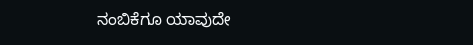ನಂಬಿಕೆಗೂ ಯಾವುದೇ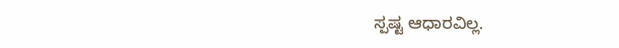ಸ್ಪಷ್ಟ ಆಧಾರವಿಲ್ಲ.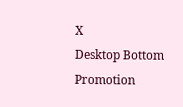X
Desktop Bottom Promotion